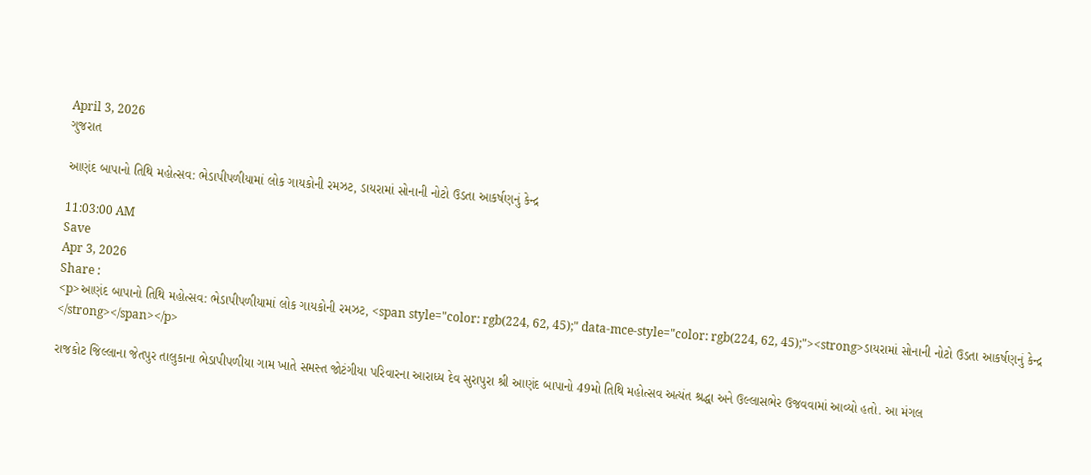April 3, 2026
ગુજરાત

આણંદ બાપાનો તિથિ મહોત્સવ: ભેડાપીપળીયામાં લોક ગાયકોની રમઝટ, ડાયરામાં સોનાની નોટો ઉડતા આકર્ષણનું કેન્દ્ર

11:03:00 AM
Save
Apr 3, 2026
Share :
<p>આણંદ બાપાનો તિથિ મહોત્સવ: ભેડાપીપળીયામાં લોક ગાયકોની રમઝટ, <span style="color: rgb(224, 62, 45);" data-mce-style="color: rgb(224, 62, 45);"><strong>ડાયરામાં સોનાની નોટો ઉડતા આકર્ષણનું કેન્દ્ર </strong></span></p>

રાજકોટ જિલ્લાના જેતપુર તાલુકાના ભેડાપીપળીયા ગામ ખાતે સમસ્ત જોટંગીયા પરિવારના આરાધ્ય દેવ સુરાપુરા શ્રી આણંદ બાપાનો 49મો તિથિ મહોત્સવ અત્યંત શ્રદ્ધા અને ઉલ્લાસભેર ઉજવવામાં આવ્યો હતો. આ મંગલ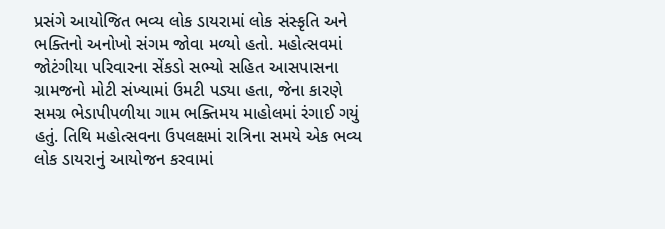પ્રસંગે આયોજિત ભવ્ય લોક ડાયરામાં લોક સંસ્કૃતિ અને ભક્તિનો અનોખો સંગમ જોવા મળ્યો હતો. મહોત્સવમાં જોટંગીયા પરિવારના સેંકડો સભ્યો સહિત આસપાસના ગ્રામજનો મોટી સંખ્યામાં ઉમટી પડ્યા હતા, જેના કારણે સમગ્ર ભેડાપીપળીયા ગામ ભક્તિમય માહોલમાં રંગાઈ ગયું હતું. તિથિ મહોત્સવના ઉપલક્ષમાં રાત્રિના સમયે એક ભવ્ય લોક ડાયરાનું આયોજન કરવામાં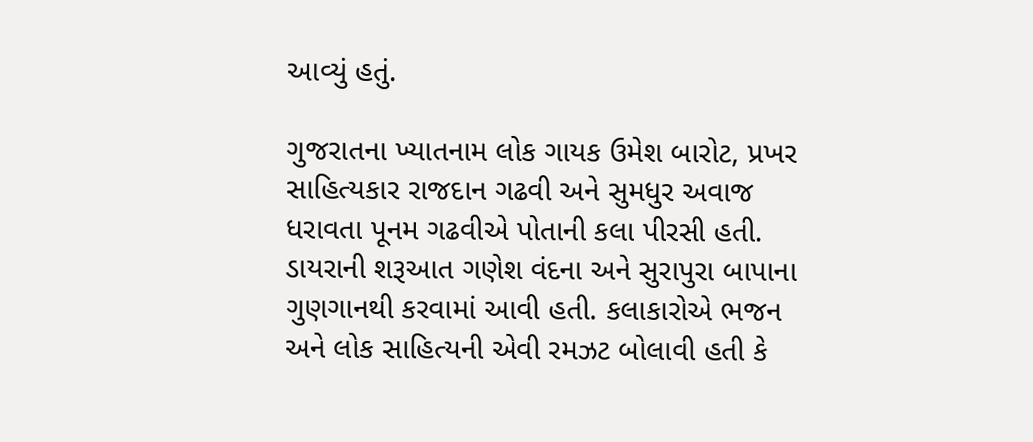આવ્યું હતું.

ગુજરાતના ખ્યાતનામ લોક ગાયક ઉમેશ બારોટ, પ્રખર સાહિત્યકાર રાજદાન ગઢવી અને સુમધુર અવાજ ધરાવતા પૂનમ ગઢવીએ પોતાની કલા પીરસી હતી. ડાયરાની શરૂઆત ગણેશ વંદના અને સુરાપુરા બાપાના ગુણગાનથી કરવામાં આવી હતી. કલાકારોએ ભજન અને લોક સાહિત્યની એવી રમઝટ બોલાવી હતી કે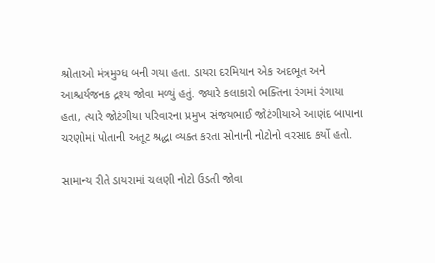શ્રોતાઓ મંત્રમુગ્ધ બની ગયા હતા. ડાયરા દરમિયાન એક અદભૂત અને આશ્ચર્યજનક દ્રશ્ય જોવા મળ્યું હતું. જ્યારે કલાકારો ભક્તિના રંગમાં રંગાયા હતા, ત્યારે જોટંગીયા પરિવારના પ્રમુખ સંજયભાઈ જોટંગીયાએ આણંદ બાપાના ચરણોમાં પોતાની અતૂટ શ્રદ્ધા વ્યક્ત કરતા સોનાની નોટોનો વરસાદ કર્યો હતો.

સામાન્ય રીતે ડાયરામાં ચલણી નોટો ઉડતી જોવા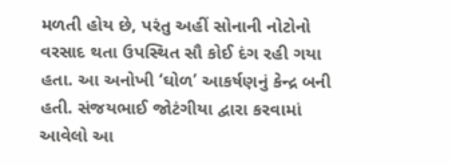મળતી હોય છે, પરંતુ અહીં સોનાની નોટોનો વરસાદ થતા ઉપસ્થિત સૌ કોઈ દંગ રહી ગયા હતા. આ અનોખી ‘ઘોળ’ આકર્ષણનું કેન્દ્ર બની હતી. સંજયભાઈ જોટંગીયા દ્વારા કરવામાં આવેલો આ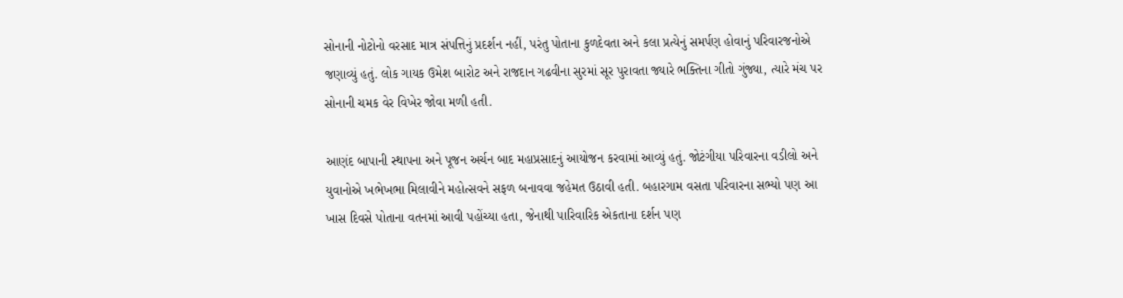સોનાની નોટોનો વરસાદ માત્ર સંપત્તિનું પ્રદર્શન નહીં, પરંતુ પોતાના કુળદેવતા અને કલા પ્રત્યેનું સમર્પણ હોવાનું પરિવારજનોએ જણાવ્યું હતું. લોક ગાયક ઉમેશ બારોટ અને રાજદાન ગઢવીના સુરમાં સૂર પુરાવતા જ્યારે ભક્તિના ગીતો ગુંજ્યા, ત્યારે મંચ પર સોનાની ચમક વેર વિખેર જોવા મળી હતી.

આણંદ બાપાની સ્થાપના અને પૂજન અર્ચન બાદ મહાપ્રસાદનું આયોજન કરવામાં આવ્યું હતું. જોટંગીયા પરિવારના વડીલો અને યુવાનોએ ખભેખભા મિલાવીને મહોત્સવને સફળ બનાવવા જહેમત ઉઠાવી હતી. બહારગામ વસતા પરિવારના સભ્યો પણ આ ખાસ દિવસે પોતાના વતનમાં આવી પહોંચ્યા હતા, જેનાથી પારિવારિક એકતાના દર્શન પણ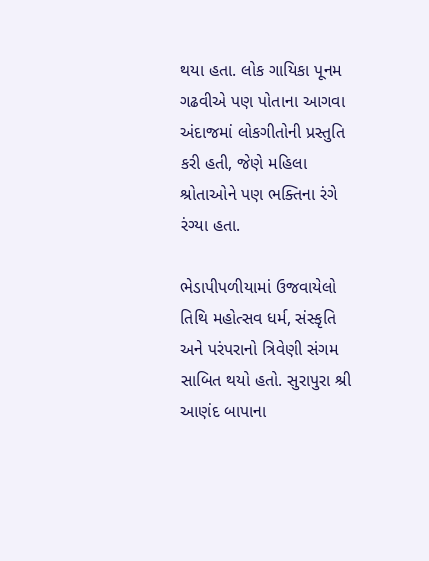થયા હતા. લોક ગાયિકા પૂનમ ગઢવીએ પણ પોતાના આગવા અંદાજમાં લોકગીતોની પ્રસ્તુતિ કરી હતી, જેણે મહિલા શ્રોતાઓને પણ ભક્તિના રંગે રંગ્યા હતા.

ભેડાપીપળીયામાં ઉજવાયેલો તિથિ મહોત્સવ ધર્મ, સંસ્કૃતિ અને પરંપરાનો ત્રિવેણી સંગમ સાબિત થયો હતો. સુરાપુરા શ્રી આણંદ બાપાના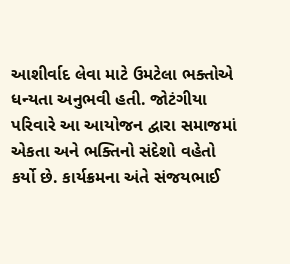આશીર્વાદ લેવા માટે ઉમટેલા ભક્તોએ ધન્યતા અનુભવી હતી. જોટંગીયા પરિવારે આ આયોજન દ્વારા સમાજમાં એકતા અને ભક્તિનો સંદેશો વહેતો કર્યો છે. કાર્યક્રમના અંતે સંજયભાઈ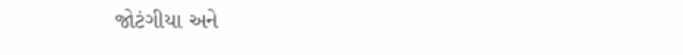જોટંગીયા અને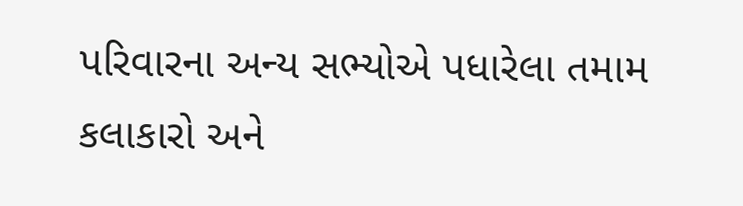પરિવારના અન્ય સભ્યોએ પધારેલા તમામ કલાકારો અને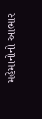મહેમાનોનો આભાર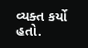વ્યક્ત કર્યો હતો.